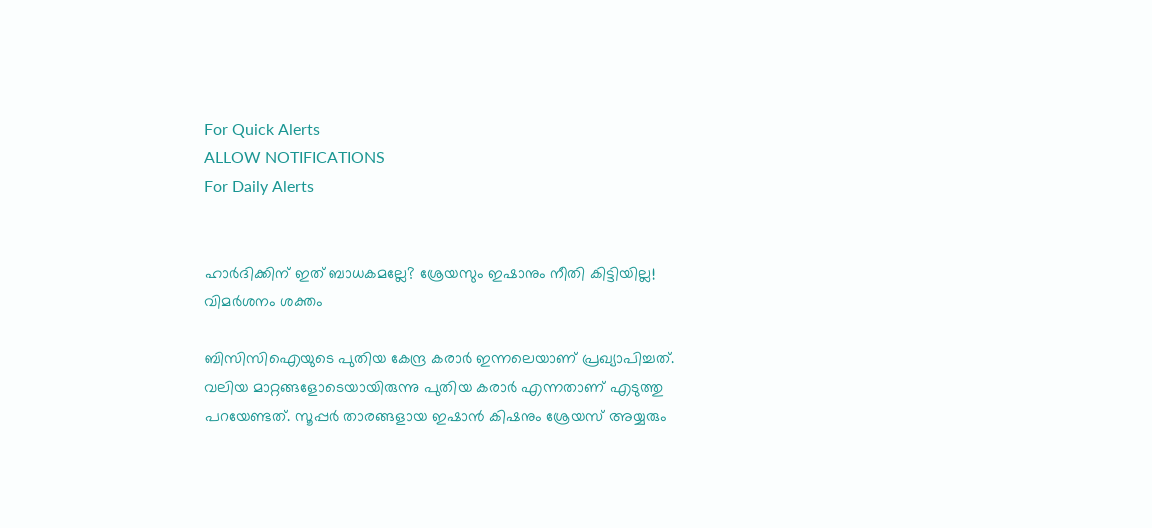For Quick Alerts
ALLOW NOTIFICATIONS
For Daily Alerts


ഹാര്‍ദിക്കിന് ഇത് ബാധകമല്ലേ? ശ്രേയസും ഇഷാനും നീതി കിട്ടിയില്ല! വിമര്‍ശനം ശക്തം

ബിസിസിഐയുടെ പുതിയ കേന്ദ്ര കരാര്‍ ഇന്നലെയാണ് പ്രഖ്യാപിച്ചത്. വലിയ മാറ്റങ്ങളോടെയായിരുന്നു പുതിയ കരാര്‍ എന്നതാണ് എടുത്തു പറയേണ്ടത്. സൂപ്പര്‍ താരങ്ങളായ ഇഷാന്‍ കിഷനും ശ്രേയസ് അയ്യരും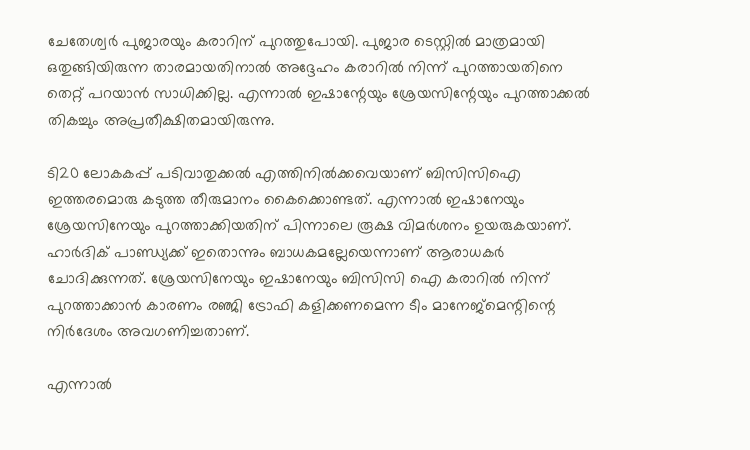ചേതേശ്വര്‍ പുജാരയും കരാറിന് പുറത്തുപോയി. പുജാര ടെസ്റ്റില്‍ മാത്രമായി ഒതുങ്ങിയിരുന്ന താരമായതിനാല്‍ അദ്ദേഹം കരാറില്‍ നിന്ന് പുറത്തായതിനെ തെറ്റ് പറയാന്‍ സാധിക്കില്ല. എന്നാല്‍ ഇഷാന്റേയും ശ്രേയസിന്റേയും പുറത്താക്കല്‍ തികച്ചും അപ്രതീക്ഷിതമായിരുന്നു.

ടി20 ലോകകപ്പ് പടിവാതുക്കല്‍ എത്തിനില്‍ക്കവെയാണ് ബിസിസിഐ ഇത്തരമൊരു കടുത്ത തീരുമാനം കൈക്കൊണ്ടത്. എന്നാല്‍ ഇഷാനേയും ശ്രേയസിനേയും പുറത്താക്കിയതിന് പിന്നാലെ രൂക്ഷ വിമര്‍ശനം ഉയരുകയാണ്. ഹാര്‍ദിക് പാണ്ഡ്യക്ക് ഇതൊന്നും ബാധകമല്ലേയെന്നാണ് ആരാധകര്‍ ചോദിക്കുന്നത്. ശ്രേയസിനേയും ഇഷാനേയും ബിസിസി ഐ കരാറില്‍ നിന്ന് പുറത്താക്കാന്‍ കാരണം രഞ്ജി ട്രോഫി കളിക്കണമെന്ന ടീം മാനേജ്‌മെന്റിന്റെ നിര്‍ദേശം അവഗണിച്ചതാണ്.

എന്നാല്‍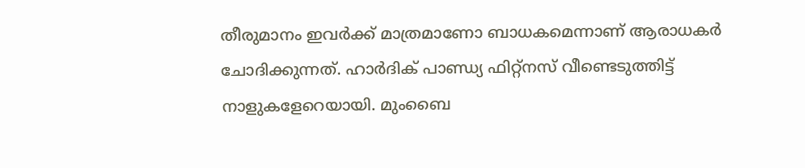തീരുമാനം ഇവര്‍ക്ക് മാത്രമാണോ ബാധകമെന്നാണ് ആരാധകര്‍ ചോദിക്കുന്നത്. ഹാര്‍ദിക് പാണ്ഡ്യ ഫിറ്റ്‌നസ് വീണ്ടെടുത്തിട്ട് നാളുകളേറെയായി. മുംബൈ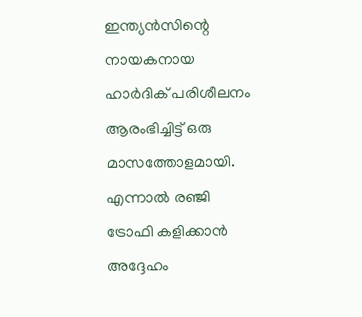ഇന്ത്യന്‍സിന്റെ നായകനായ ഹാര്‍ദിക് പരിശീലനം ആരംഭിച്ചിട്ട് ഒരു മാസത്തോളമായി. എന്നാല്‍ രഞ്ജി ട്രോഫി കളിക്കാന്‍ അദ്ദേഹം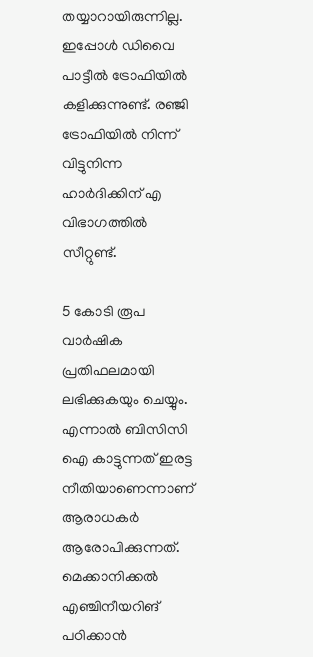തയ്യാറായിരുന്നില്ല. ഇപ്പോള്‍ ഡിവൈ പാട്ടീല്‍ ട്രോഫിയില്‍ കളിക്കുന്നുണ്ട്. രഞ്ജി ട്രോഫിയില്‍ നിന്ന് വിട്ടുനിന്ന ഹാര്‍ദിക്കിന് എ വിഭാഗത്തില്‍ സീറ്റുണ്ട്.

5 കോടി രൂപ വാര്‍ഷിക പ്രതിഫലമായി ലഭിക്കുകയും ചെയ്യും. എന്നാല്‍ ബിസിസി ഐ കാട്ടുന്നത് ഇരട്ട നീതിയാണെന്നാണ് ആരാധകര്‍ ആരോപിക്കുന്നത്. മെക്കാനിക്കല്‍ എഞ്ചിനീയറിങ് പഠിക്കാന്‍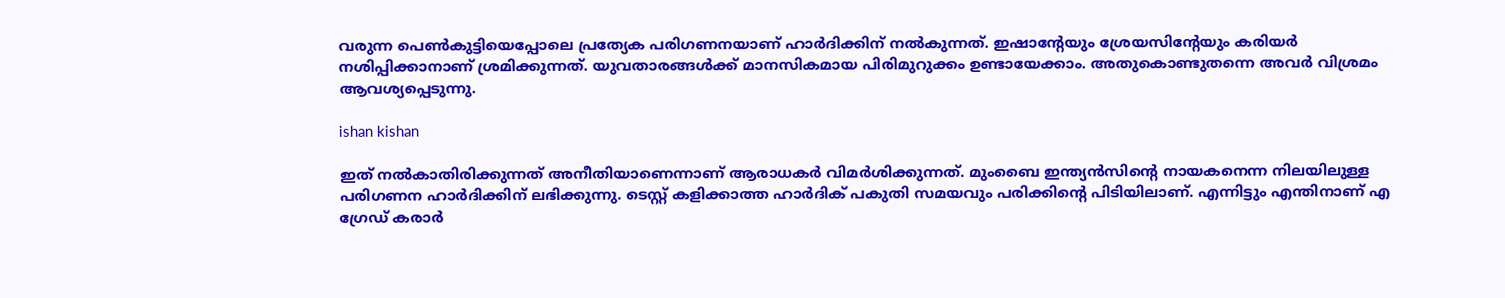വരുന്ന പെണ്‍കുട്ടിയെപ്പോലെ പ്രത്യേക പരിഗണനയാണ് ഹാര്‍ദിക്കിന് നല്‍കുന്നത്. ഇഷാന്റേയും ശ്രേയസിന്റേയും കരിയര്‍ നശിപ്പിക്കാനാണ് ശ്രമിക്കുന്നത്. യുവതാരങ്ങള്‍ക്ക് മാനസികമായ പിരിമുറുക്കം ഉണ്ടായേക്കാം. അതുകൊണ്ടുതന്നെ അവര്‍ വിശ്രമം ആവശ്യപ്പെടുന്നു.

ishan kishan

ഇത് നല്‍കാതിരിക്കുന്നത് അനീതിയാണെന്നാണ് ആരാധകര്‍ വിമര്‍ശിക്കുന്നത്. മുംബൈ ഇന്ത്യന്‍സിന്റെ നായകനെന്ന നിലയിലുള്ള പരിഗണന ഹാര്‍ദിക്കിന് ലഭിക്കുന്നു. ടെസ്റ്റ് കളിക്കാത്ത ഹാര്‍ദിക് പകുതി സമയവും പരിക്കിന്റെ പിടിയിലാണ്. എന്നിട്ടും എന്തിനാണ് എ ഗ്രേഡ് കരാര്‍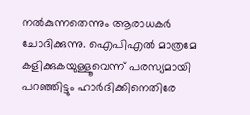നല്‍കുന്നതെന്നും ആരാധകര്‍ ചോദിക്കുന്നു. ഐപിഎല്‍ മാത്രമേ കളിക്കുകയുള്ളൂവെന്ന് പരസ്യമായി പറഞ്ഞിട്ടും ഹാര്‍ദിക്കിനെതിരേ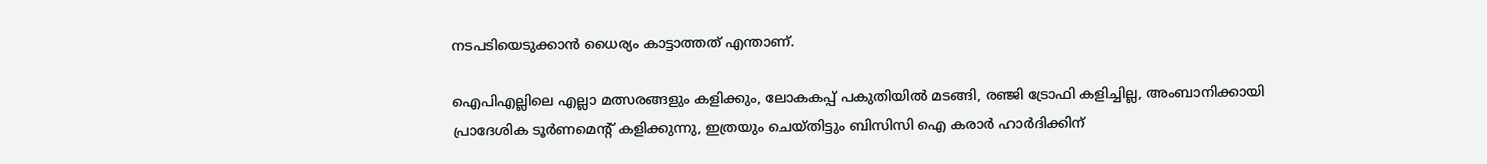നടപടിയെടുക്കാന്‍ ധൈര്യം കാട്ടാത്തത് എന്താണ്.

ഐപിഎല്ലിലെ എല്ലാ മത്സരങ്ങളും കളിക്കും, ലോകകപ്പ് പകുതിയില്‍ മടങ്ങി, രഞ്ജി ട്രോഫി കളിച്ചില്ല, അംബാനിക്കായി പ്രാദേശിക ടൂര്‍ണമെന്റ് കളിക്കുന്നു, ഇത്രയും ചെയ്തിട്ടും ബിസിസി ഐ കരാര്‍ ഹാര്‍ദിക്കിന്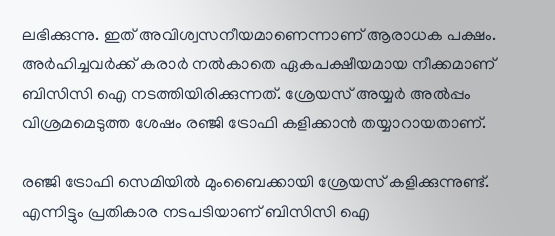ലഭിക്കുന്നു. ഇത് അവിശ്വസനീയമാണെന്നാണ് ആരാധക പക്ഷം. അര്‍ഹിച്ചവര്‍ക്ക് കരാര്‍ നല്‍കാതെ ഏകപക്ഷീയമായ നീക്കമാണ് ബിസിസി ഐ നടത്തിയിരിക്കുന്നത്. ശ്രേയസ് അയ്യര്‍ അല്‍പ്പം വിശ്രമമെടുത്ത ശേഷം രഞ്ജി ട്രോഫി കളിക്കാന്‍ തയ്യാറായതാണ്.

രഞ്ജി ട്രോഫി സെമിയില്‍ മുംബൈക്കായി ശ്രേയസ് കളിക്കുന്നുണ്ട്. എന്നിട്ടും പ്രതികാര നടപടിയാണ് ബിസിസി ഐ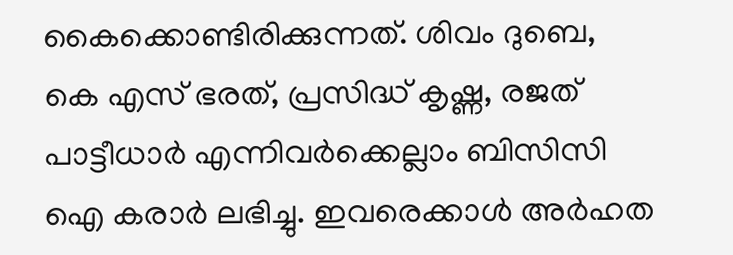കൈക്കൊണ്ടിരിക്കുന്നത്. ശിവം ദുബെ, കെ എസ് ഭരത്, പ്രസിദ്ധ് കൃഷ്ണ, രജത് പാട്ടീധാര്‍ എന്നിവര്‍ക്കെല്ലാം ബിസിസി ഐ കരാര്‍ ലഭിച്ചു. ഇവരെക്കാള്‍ അര്‍ഹത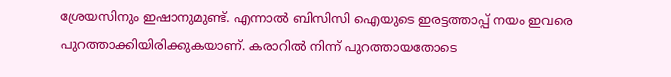ശ്രേയസിനും ഇഷാനുമുണ്ട്. എന്നാല്‍ ബിസിസി ഐയുടെ ഇരട്ടത്താപ്പ് നയം ഇവരെ പുറത്താക്കിയിരിക്കുകയാണ്. കരാറില്‍ നിന്ന് പുറത്തായതോടെ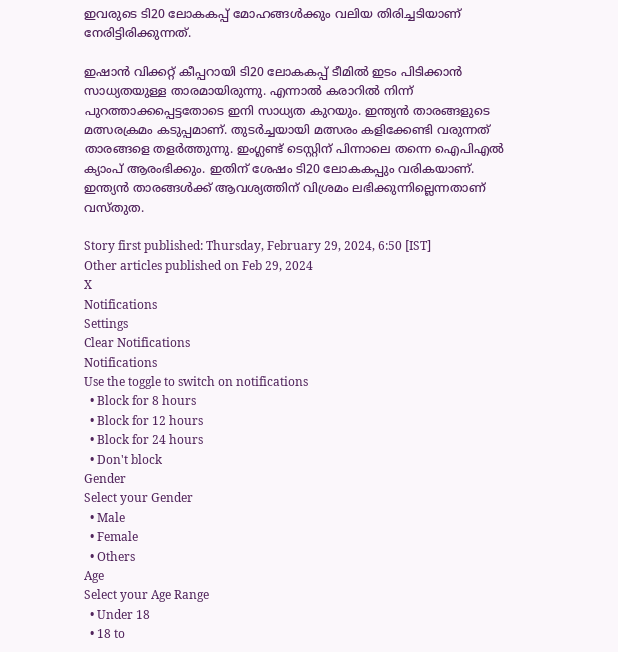ഇവരുടെ ടി20 ലോകകപ്പ് മോഹങ്ങള്‍ക്കും വലിയ തിരിച്ചടിയാണ് നേരിട്ടിരിക്കുന്നത്.

ഇഷാന്‍ വിക്കറ്റ് കീപ്പറായി ടി20 ലോകകപ്പ് ടീമില്‍ ഇടം പിടിക്കാന്‍ സാധ്യതയുള്ള താരമായിരുന്നു. എന്നാല്‍ കരാറില്‍ നിന്ന് പുറത്താക്കപ്പെട്ടതോടെ ഇനി സാധ്യത കുറയും. ഇന്ത്യന്‍ താരങ്ങളുടെ മത്സരക്രമം കടുപ്പമാണ്. തുടര്‍ച്ചയായി മത്സരം കളിക്കേണ്ടി വരുന്നത് താരങ്ങളെ തളര്‍ത്തുന്നു. ഇംഗ്ലണ്ട് ടെസ്റ്റിന് പിന്നാലെ തന്നെ ഐപിഎല്‍ ക്യാംപ് ആരംഭിക്കും. ഇതിന് ശേഷം ടി20 ലോകകപ്പും വരികയാണ്. ഇന്ത്യന്‍ താരങ്ങള്‍ക്ക് ആവശ്യത്തിന് വിശ്രമം ലഭിക്കുന്നില്ലെന്നതാണ് വസ്തുത.

Story first published: Thursday, February 29, 2024, 6:50 [IST]
Other articles published on Feb 29, 2024
X
Notifications
Settings
Clear Notifications
Notifications
Use the toggle to switch on notifications
  • Block for 8 hours
  • Block for 12 hours
  • Block for 24 hours
  • Don't block
Gender
Select your Gender
  • Male
  • Female
  • Others
Age
Select your Age Range
  • Under 18
  • 18 to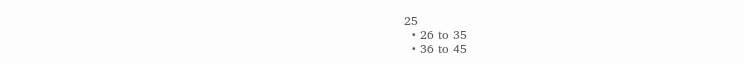25
  • 26 to 35
  • 36 to 45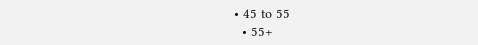• 45 to 55
  • 55+